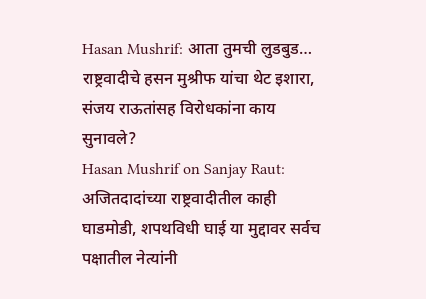Hasan Mushrif: आता तुमची लुडबुड… राष्ट्रवादीचे हसन मुश्रीफ यांचा थेट इशारा, संजय राऊतांसह विरोधकांना काय सुनावले?
Hasan Mushrif on Sanjay Raut: अजितदादांच्या राष्ट्रवादीतील काही घाडमोडी, शपथविधी घाई या मुद्दावर सर्वच पक्षातील नेत्यांनी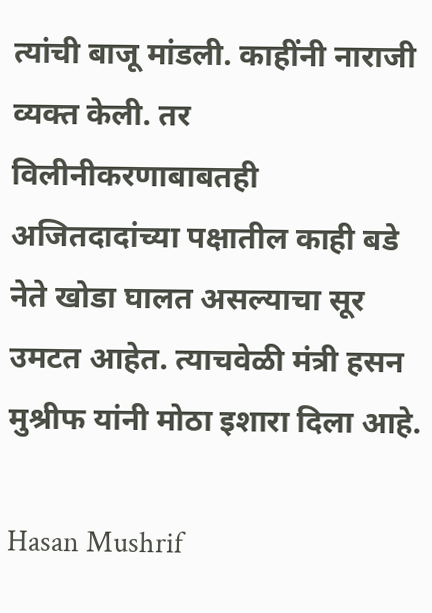त्यांची बाजू मांडली. काहींनी नाराजी व्यक्त केली. तर विलीनीकरणाबाबतही अजितदादांच्या पक्षातील काही बडे नेते खोडा घालत असल्याचा सूर उमटत आहेत. त्याचवेळी मंत्री हसन मुश्रीफ यांनी मोठा इशारा दिला आहे.

Hasan Mushrif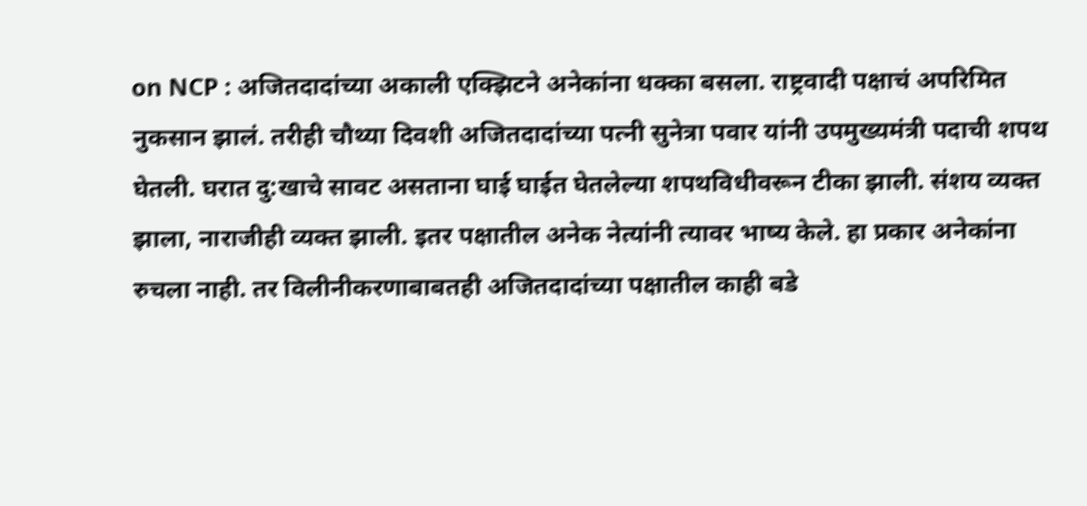on NCP : अजितदादांच्या अकाली एक्झिटने अनेकांना धक्का बसला. राष्ट्रवादी पक्षाचं अपरिमित नुकसान झालं. तरीही चौथ्या दिवशी अजितदादांच्या पत्नी सुनेत्रा पवार यांनी उपमुख्यमंत्री पदाची शपथ घेतली. घरात दु:खाचे सावट असताना घाई घाईत घेतलेल्या शपथविधीवरून टीका झाली. संशय व्यक्त झाला, नाराजीही व्यक्त झाली. इतर पक्षातील अनेक नेत्यांनी त्यावर भाष्य केले. हा प्रकार अनेकांना रुचला नाही. तर विलीनीकरणाबाबतही अजितदादांच्या पक्षातील काही बडे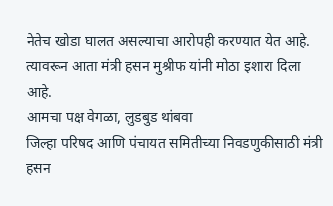नेतेच खोडा घालत असल्याचा आरोपही करण्यात येत आहे. त्यावरून आता मंत्री हसन मुश्रीफ यांनी मोठा इशारा दिला आहे.
आमचा पक्ष वेगळा, लुडबुड थांबवा
जिल्हा परिषद आणि पंचायत समितीच्या निवडणुकीसाठी मंत्री हसन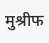मुश्रीफ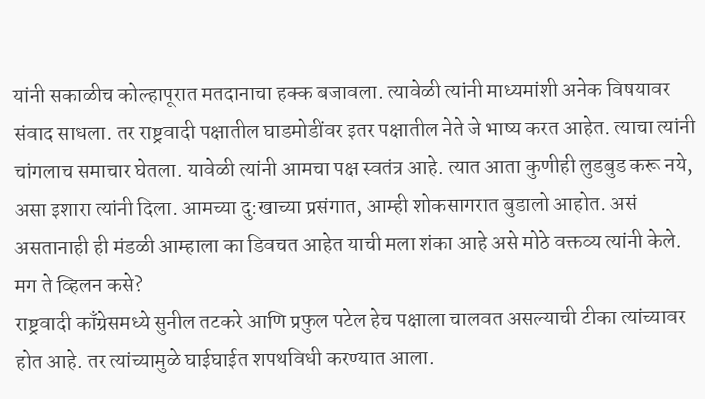यांनी सकाळीच कोल्हापूरात मतदानाचा हक्क बजावला. त्यावेळी त्यांनी माध्यमांशी अनेक विषयावर संवाद साधला. तर राष्ट्रवादी पक्षातील घाडमोडींवर इतर पक्षातील नेते जे भाष्य करत आहेत. त्याचा त्यांनी चांगलाच समाचार घेतला. यावेळी त्यांनी आमचा पक्ष स्वतंत्र आहे. त्यात आता कुणीही लुडबुड करू नये, असा इशारा त्यांनी दिला. आमच्या दु:खाच्या प्रसंगात, आम्ही शोकसागरात बुडालो आहोत. असं असतानाही ही मंडळी आम्हाला का डिवचत आहेत याची मला शंका आहे असे मोठे वक्तव्य त्यांनी केले.
मग ते व्हिलन कसे?
राष्ट्रवादी काँग्रेसमध्ये सुनील तटकरे आणि प्रफुल पटेल हेच पक्षाला चालवत असल्याची टीका त्यांच्यावर होत आहे. तर त्यांच्यामुळे घाईघाईत शपथविधी करण्यात आला.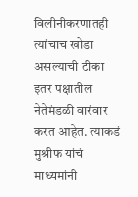विलीनीकरणातही त्यांचाच खोडा असल्याची टीका इतर पक्षातील नेतेमंडळी वारंवार करत आहेत. त्याकडं मुश्रीफ यांचं माध्यमांनी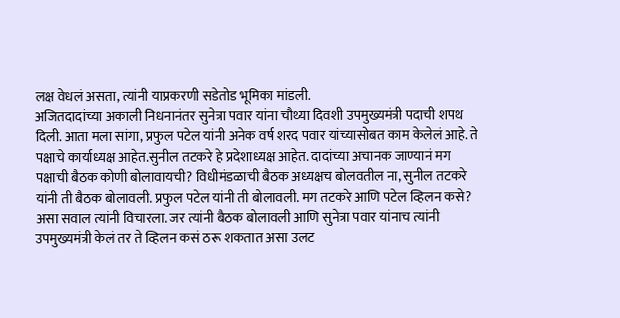लक्ष वेधलं असता, त्यांनी याप्रकरणी सडेतोड भूमिका मांडली.
अजितदादांच्या अकाली निधनानंतर सुनेत्रा पवार यांना चौथ्या दिवशी उपमुख्यमंत्री पदाची शपथ दिली. आता मला सांगा, प्रफुल पटेल यांनी अनेक वर्ष शरद पवार यांच्यासोबत काम केलेलं आहे. ते पक्षाचे कार्याध्यक्ष आहेत.सुनील तटकरे हे प्रदेशाध्यक्ष आहेत. दादांच्या अचानक जाण्यानं मग पक्षाची बैठक कोणी बोलावायची? विधीमंडळाची बैठक अध्यक्षच बोलवतील ना, सुनील तटकरे यांनी ती बैठक बोलावली. प्रफुल पटेल यांनी ती बोलावली. मग तटकरे आणि पटेल व्हिलन कसे? असा सवाल त्यांनी विचारला. जर त्यांनी बैठक बोलावली आणि सुनेत्रा पवार यांनाच त्यांनी उपमुख्यमंत्री केलं तर ते व्हिलन कसं ठरू शकतात असा उलट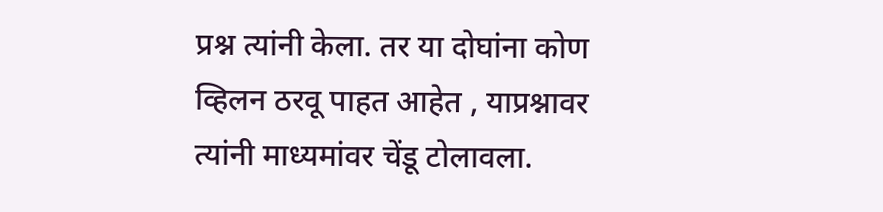प्रश्न त्यांनी केला. तर या दोघांना कोण व्हिलन ठरवू पाहत आहेत , याप्रश्नावर त्यांनी माध्यमांवर चेंडू टोलावला.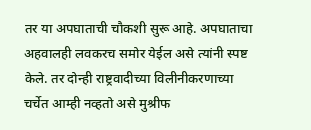तर या अपघाताची चौकशी सुरू आहे. अपघाताचा अहवालही लवकरच समोर येईल असे त्यांनी स्पष्ट केले. तर दोन्ही राष्ट्रवादीच्या विलीनीकरणाच्या चर्चेत आम्ही नव्हतो असे मुश्रीफ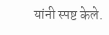यांनी स्पष्ट केले.